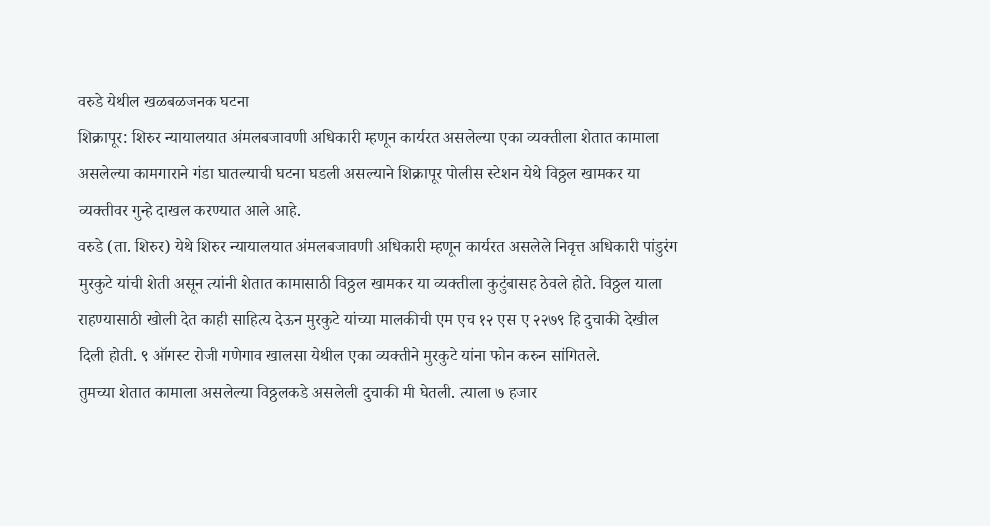वरुडे येथील खळबळजनक घटना
शिक्रापूर: शिरुर न्यायालयात अंमलबजावणी अधिकारी म्हणून कार्यरत असलेल्या एका व्यक्तीला शेतात कामाला असलेल्या कामगाराने गंडा घातल्याची घटना घडली असल्याने शिक्रापूर पोलीस स्टेशन येथे विठ्ठल खामकर या व्यक्तीवर गुन्हे दाखल करण्यात आले आहे.
वरुडे (ता. शिरुर) येथे शिरुर न्यायालयात अंमलबजावणी अधिकारी म्हणून कार्यरत असलेले निवृत्त अधिकारी पांडुरंग मुरकुटे यांची शेती असून त्यांनी शेतात कामासाठी विठ्ठल खामकर या व्यक्तीला कुटुंबासह ठेवले होते. विठ्ठल याला राहण्यासाठी खोली देत काही साहित्य देऊन मुरकुटे यांच्या मालकीची एम एच १२ एस ए २२७९ हि दुचाकी देखील दिली होती. ९ ऑगस्ट रोजी गणेगाव खालसा येथील एका व्यक्तीने मुरकुटे यांना फोन करुन सांगितले.
तुमच्या शेतात कामाला असलेल्या विठ्ठलकडे असलेली दुचाकी मी घेतली. त्याला ७ हजार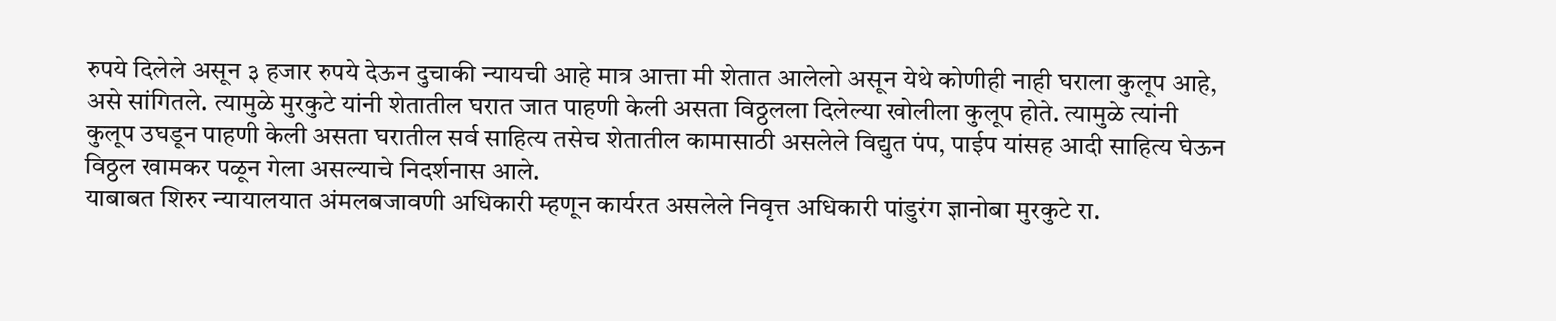रुपये दिलेले असून ३ हजार रुपये देऊन दुचाकी न्यायची आहे मात्र आत्ता मी शेतात आलेलो असून येथे कोणीही नाही घराला कुलूप आहे, असे सांगितले. त्यामुळे मुरकुटे यांनी शेतातील घरात जात पाहणी केली असता विठ्ठलला दिलेल्या खोलीला कुलूप होते. त्यामुळे त्यांनी कुलूप उघडून पाहणी केली असता घरातील सर्व साहित्य तसेच शेतातील कामासाठी असलेले विद्युत पंप, पाईप यांसह आदी साहित्य घेऊन विठ्ठल खामकर पळून गेला असल्याचे निदर्शनास आले.
याबाबत शिरुर न्यायालयात अंमलबजावणी अधिकारी म्हणून कार्यरत असलेले निवृत्त अधिकारी पांडुरंग ज्ञानोबा मुरकुटे रा.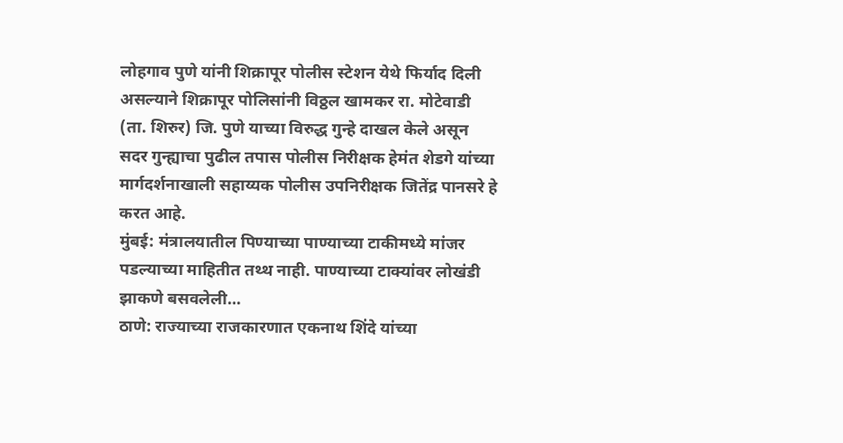लोहगाव पुणे यांनी शिक्रापूर पोलीस स्टेशन येथे फिर्याद दिली असल्याने शिक्रापूर पोलिसांनी विठ्ठल खामकर रा. मोटेवाडी (ता. शिरुर) जि. पुणे याच्या विरुद्ध गुन्हे दाखल केले असून सदर गुन्ह्याचा पुढील तपास पोलीस निरीक्षक हेमंत शेडगे यांच्या मार्गदर्शनाखाली सहाय्यक पोलीस उपनिरीक्षक जितेंद्र पानसरे हे करत आहे.
मुंबई: मंत्रालयातील पिण्याच्या पाण्याच्या टाकीमध्ये मांजर पडल्याच्या माहितीत तथ्थ नाही. पाण्याच्या टाक्यांवर लोखंडी झाकणे बसवलेली…
ठाणे: राज्याच्या राजकारणात एकनाथ शिंदे यांच्या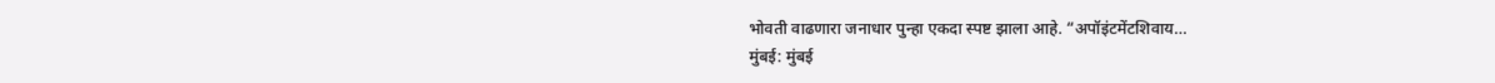भोवती वाढणारा जनाधार पुन्हा एकदा स्पष्ट झाला आहे. “अपॉइंटमेंटशिवाय…
मुंबई: मुंबई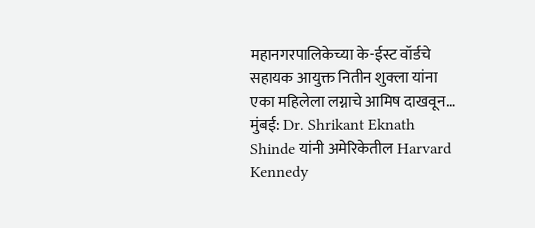महानगरपालिकेच्या के-ईस्ट वॉर्डचे सहायक आयुक्त नितीन शुक्ला यांना एका महिलेला लग्नाचे आमिष दाखवून…
मुंबई: Dr. Shrikant Eknath Shinde यांनी अमेरिकेतील Harvard Kennedy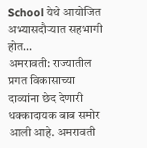School येथे आयोजित अभ्यासदौऱ्यात सहभागी होत…
अमरावती: राज्यातील प्रगत विकासाच्या दाव्यांना छेद देणारी धक्कादायक बाब समोर आली आहे. अमरावती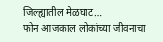जिल्ह्यातील मेळघाट…
फोन आजकाल लोकांच्या जीवनाचा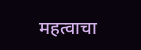महत्वाचा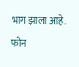भाग झाला आहे. फोन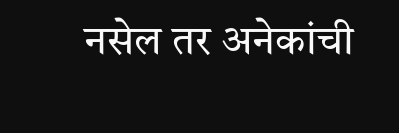नसेल तर अनेकांची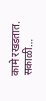कामे रखडतात. सकाळी…